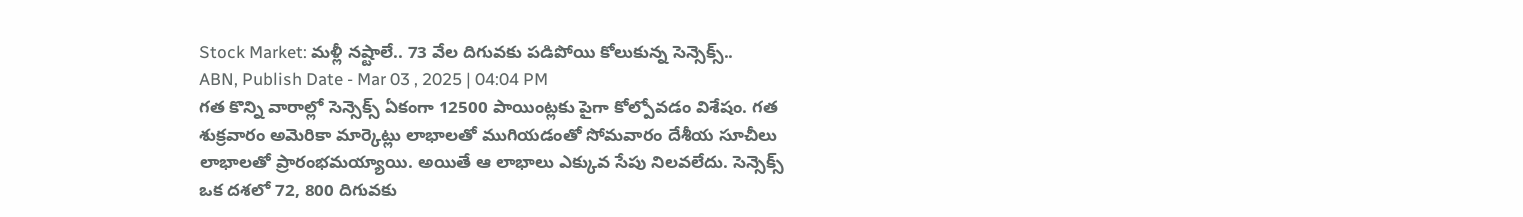Stock Market: మళ్లీ నష్టాలే.. 73 వేల దిగువకు పడిపోయి కోలుకున్న సెన్సెక్స్..
ABN, Publish Date - Mar 03 , 2025 | 04:04 PM
గత కొన్ని వారాల్లో సెన్సెక్స్ ఏకంగా 12500 పాయింట్లకు పైగా కోల్పోవడం విశేషం. గత శుక్రవారం అమెరికా మార్కెట్లు లాభాలతో ముగియడంతో సోమవారం దేశీయ సూచీలు లాభాలతో ప్రారంభమయ్యాయి. అయితే ఆ లాభాలు ఎక్కువ సేపు నిలవలేదు. సెన్సెక్స్ ఒక దశలో 72, 800 దిగువకు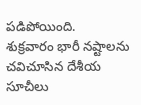పడిపోయింది.
శుక్రవారం భారీ నష్టాలను చవిచూసిన దేశీయ సూచీలు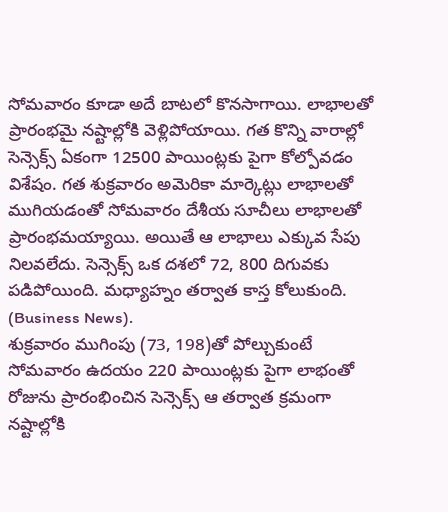సోమవారం కూడా అదే బాటలో కొనసాగాయి. లాభాలతో ప్రారంభమై నష్టాల్లోకి వెళ్లిపోయాయి. గత కొన్ని వారాల్లో సెన్సెక్స్ ఏకంగా 12500 పాయింట్లకు పైగా కోల్పోవడం విశేషం. గత శుక్రవారం అమెరికా మార్కెట్లు లాభాలతో ముగియడంతో సోమవారం దేశీయ సూచీలు లాభాలతో ప్రారంభమయ్యాయి. అయితే ఆ లాభాలు ఎక్కువ సేపు నిలవలేదు. సెన్సెక్స్ ఒక దశలో 72, 800 దిగువకు పడిపోయింది. మధ్యాహ్నం తర్వాత కాస్త కోలుకుంది. (Business News).
శుక్రవారం ముగింపు (73, 198)తో పోల్చుకుంటే సోమవారం ఉదయం 220 పాయింట్లకు పైగా లాభంతో రోజును ప్రారంభించిన సెన్సెక్స్ ఆ తర్వాత క్రమంగా నష్టాల్లోకి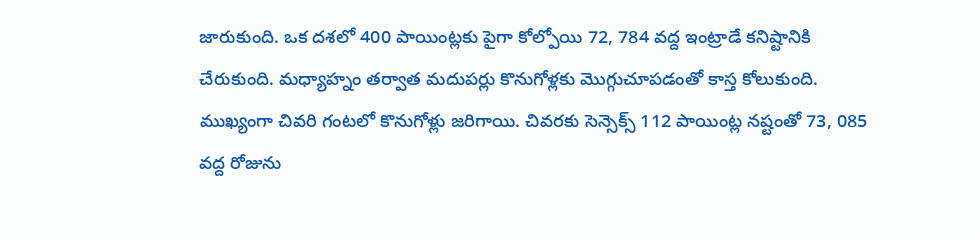జారుకుంది. ఒక దశలో 400 పాయింట్లకు పైగా కోల్పోయి 72, 784 వద్ద ఇంట్రాడే కనిష్టానికి చేరుకుంది. మధ్యాహ్నం తర్వాత మదుపర్లు కొనుగోళ్లకు మొగ్గుచూపడంతో కాస్త కోలుకుంది. ముఖ్యంగా చివరి గంటలో కొనుగోళ్లు జరిగాయి. చివరకు సెన్సెక్స్ 112 పాయింట్ల నష్టంతో 73, 085 వద్ద రోజును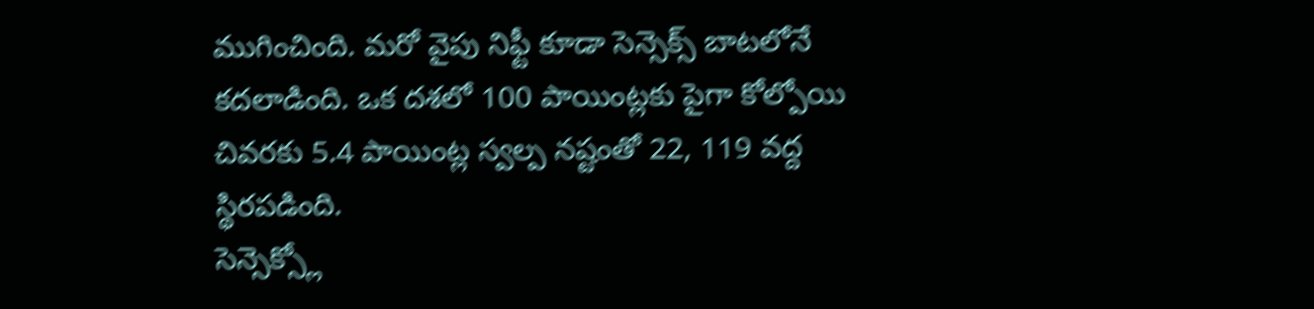ముగించింది. మరో వైపు నిఫ్టీ కూడా సెన్సెక్స్ బాటలోనే కదలాడింది. ఒక దశలో 100 పాయింట్లకు పైగా కోల్పోయి చివరకు 5.4 పాయింట్ల స్వల్ప నష్టంతో 22, 119 వద్ద స్థిరపడింది.
సెన్సెక్స్లో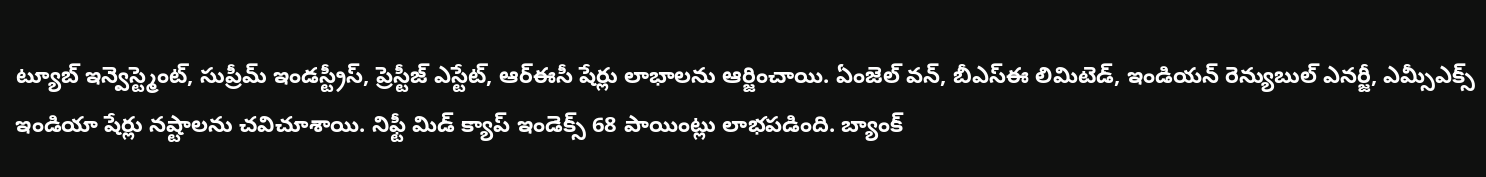ట్యూబ్ ఇన్వెస్ట్మెంట్, సుప్రీమ్ ఇండస్ట్రీస్, ప్రెస్టీజ్ ఎస్టేట్, ఆర్ఈసీ షేర్లు లాభాలను ఆర్జించాయి. ఏంజెల్ వన్, బీఎస్ఈ లిమిటెడ్, ఇండియన్ రెన్యుబుల్ ఎనర్జీ, ఎమ్సీఎక్స్ ఇండియా షేర్లు నష్టాలను చవిచూశాయి. నిఫ్టీ మిడ్ క్యాప్ ఇండెక్స్ 68 పాయింట్లు లాభపడింది. బ్యాంక్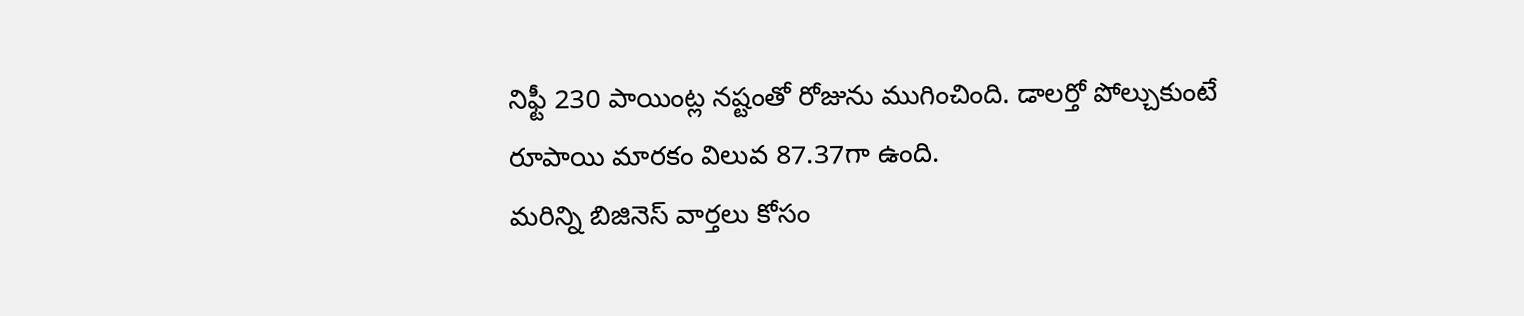నిఫ్టీ 230 పాయింట్ల నష్టంతో రోజును ముగించింది. డాలర్తో పోల్చుకుంటే రూపాయి మారకం విలువ 87.37గా ఉంది.
మరిన్ని బిజినెస్ వార్తలు కోసం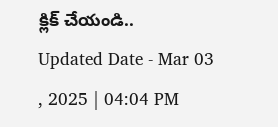క్లిక్ చేయండి..
Updated Date - Mar 03 , 2025 | 04:04 PM